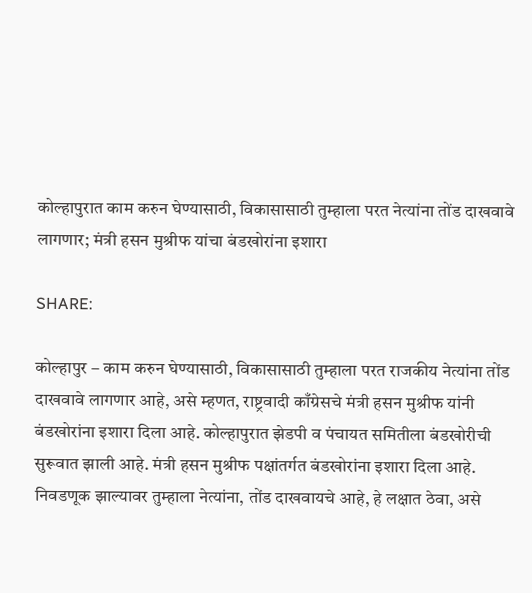कोल्हापुरात काम करुन घेण्यासाठी, विकासासाठी तुम्हाला परत नेत्यांना तोंड दाखवावे लागणार; मंत्री हसन मुश्रीफ यांचा बंडखोरांना इशारा

SHARE:

कोल्हापुर – काम करुन घेण्यासाठी, विकासासाठी तुम्हाला परत राजकीय नेत्यांना तोंड दाखवावे लागणार आहे, असे म्हणत, राष्ट्रवादी काँग्रेसचे मंत्री हसन मुश्रीफ यांनी बंडखोरांना इशारा दिला आहे. कोल्हापुरात झेडपी व पंचायत समितीला बंडखोरीची सुरूवात झाली आहे. मंत्री हसन मुश्रीफ पक्षांतर्गत बंडखोरांना इशारा दिला आहे. निवडणूक झाल्यावर तुम्हाला नेत्यांना, तोंड दाखवायचे आहे, हे लक्षात ठेवा, असे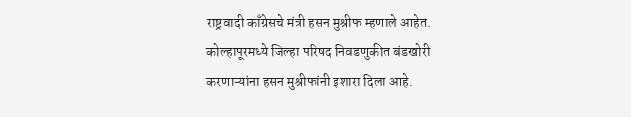राष्ट्रवादी काँग्रेसचे मंत्री हसन मुश्रीफ म्हणाले आहेत. कोल्हापूरमध्ये जिल्हा परिषद निवडणुकीत बंडखोरी करणाऱ्यांना हसन मुश्रीफांनी इशारा दिला आहे.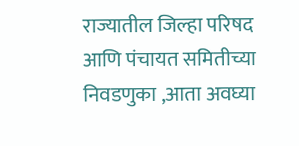राज्यातील जिल्हा परिषद आणि पंचायत समितीच्या निवडणुका ,आता अवघ्या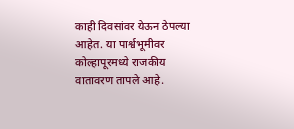काही दिवसांवर येऊन ठेपल्या आहेत. या पार्श्वभूमीवर कोल्हापूरमध्ये राजकीय वातावरण तापले आहे.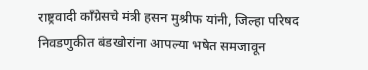राष्ट्रवादी काँग्रेसचे मंत्री हसन मुश्रीफ यांनी, जिल्हा परिषद निवडणुकीत बंडखोरांना आपल्या भषेत समजावून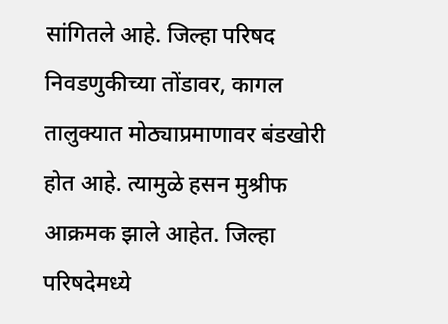सांगितले आहे. जिल्हा परिषद निवडणुकीच्या तोंडावर, कागल तालुक्यात मोठ्याप्रमाणावर बंडखोरी होत आहे. त्यामुळे हसन मुश्रीफ आक्रमक झाले आहेत. जिल्हा परिषदेमध्ये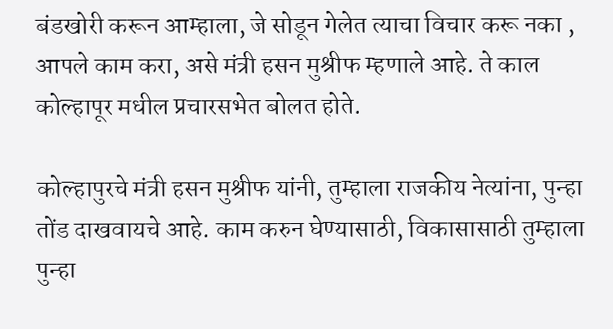बंडखोरी करून आम्हाला, जे सोडून गेलेत त्याचा विचार करू नका , आपले काम करा, असे मंत्री हसन मुश्रीफ म्हणाले आहे. ते काल कोल्हापूर मधील प्रचारसभेत बोलत होते.

कोल्हापुरचे मंत्री हसन मुश्रीफ यांनी, तुम्हाला राजकीय नेत्यांना, पुन्हा तोंड दाखवायचे आहे. काम करुन घेण्यासाठी, विकासासाठी तुम्हाला पुन्हा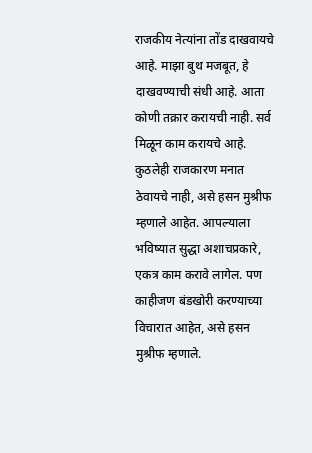राजकीय नेत्यांना तोंड दाखवायचे आहे. माझा बुथ मजबूत, हे दाखवण्याची संधी आहे. आता कोणी तक्रार करायची नाही. सर्व मिळून काम करायचे आहे. कुठलेही राजकारण मनात ठेवायचे नाही, असे हसन मुश्रीफ म्हणाले आहेत. आपल्याला भविष्यात सुद्धा अशाचप्रकारे, एकत्र काम करावे लागेल. पण काहीजण बंडखोरी करण्याच्या विचारात आहेत, असे हसन मुश्रीफ म्हणाले.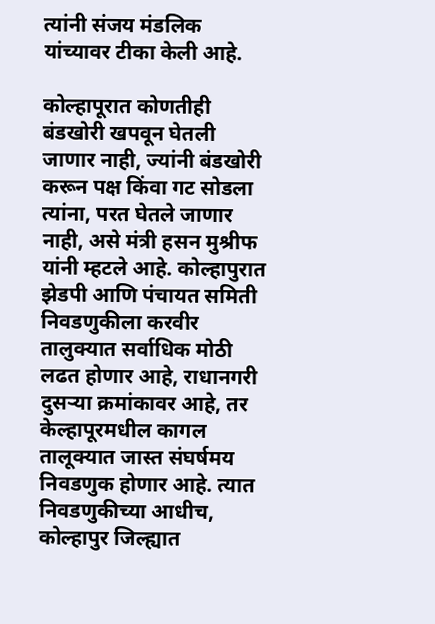त्यांनी संजय मंडलिक यांच्यावर टीका केली आहे.

कोल्हापूरात कोणतीही बंडखोरी खपवून घेतली जाणार नाही, ज्यांनी बंडखोरी करून पक्ष किंवा गट सोडला त्यांना, परत घेतले जाणार नाही, असे मंत्री हसन मुश्रीफ यांनी म्हटले आहे. कोल्हापुरात झेडपी आणि पंचायत समिती निवडणुकीला करवीर तालुक्यात सर्वाधिक मोठी लढत होणार आहे, राधानगरी दुसऱ्या क्रमांकावर आहे, तर केल्हापूरमधील कागल तालूक्यात जास्त संघर्षमय निवडणुक होणार आहे. त्यात निवडणुकीच्या आधीच, कोल्हापुर जिल्ह्यात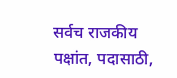सर्वच राजकीय पक्षांत, पदासाठी,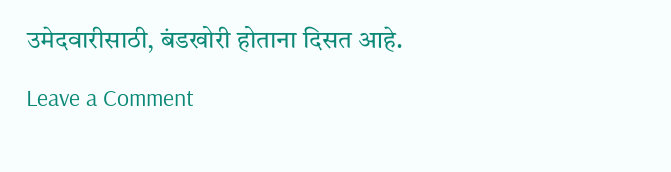उमेदवारीसाठी, बंडखोरी होताना दिसत आहे.

Leave a Comment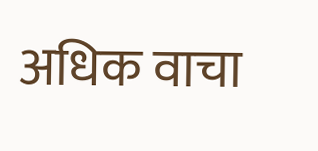अधिक वाचा